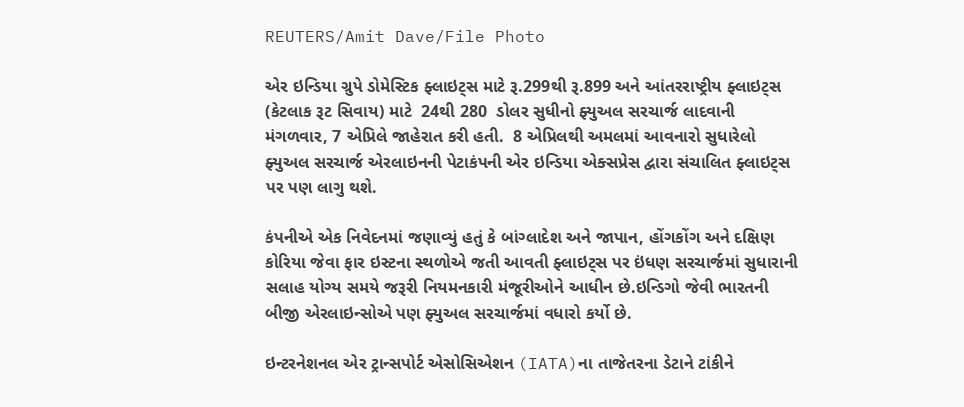REUTERS/Amit Dave/File Photo

એર ઇન્ડિયા ગ્રુપે ડોમેસ્ટિક ફ્લાઇટ્સ માટે રૂ.299થી રૂ.899 અને આંતરરાષ્ટ્રીય ફ્લાઇટ્સ (કેટલાક રૂટ સિવાય) માટે  24થી 280  ડોલર સુધીનો ફ્યુઅલ સરચાર્જ લાદવાની મંગળવાર, 7 એપ્રિલે જાહેરાત કરી હતી.  8 એપ્રિલથી અમલમાં આવનારો સુધારેલો ફ્યુઅલ સરચાર્જ એરલાઇનની પેટાકંપની એર ઇન્ડિયા એક્સપ્રેસ દ્વારા સંચાલિત ફ્લાઇટ્સ પર પણ લાગુ થશે.

કંપનીએ એક નિવેદનમાં જણાવ્યું હતું કે બાંગ્લાદેશ અને જાપાન, હોંગકોંગ અને દક્ષિણ કોરિયા જેવા ફાર ઇસ્ટના સ્થળોએ જતી આવતી ફ્લાઇટ્સ પર ઇંધણ સરચાર્જમાં સુધારાની સલાહ યોગ્ય સમયે જરૂરી નિયમનકારી મંજૂરીઓને આધીન છે.ઇન્ડિગો જેવી ભારતની બીજી એરલાઇન્સોએ પણ ફ્યુઅલ સરચાર્જમાં વધારો કર્યો છે.

ઇન્ટરનેશનલ એર ટ્રાન્સપોર્ટ એસોસિએશન (IATA)ના તાજેતરના ડેટાને ટાંકીને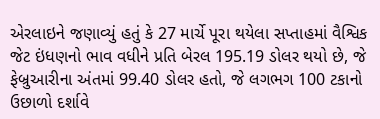એરલાઇને જણાવ્યું હતું કે 27 માર્ચે પૂરા થયેલા સપ્તાહમાં વૈશ્વિક જેટ ઇંધણનો ભાવ વધીને પ્રતિ બેરલ 195.19 ડોલર થયો છે, જે ફેબ્રુઆરીના અંતમાં 99.40 ડોલર હતો, જે લગભગ 100 ટકાનો ઉછાળો દર્શાવે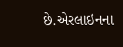છે.એરલાઇનના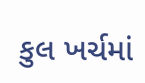કુલ ખર્ચમાં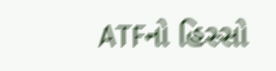ATFનો હિસ્સો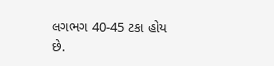લગભગ 40-45 ટકા હોય છે.